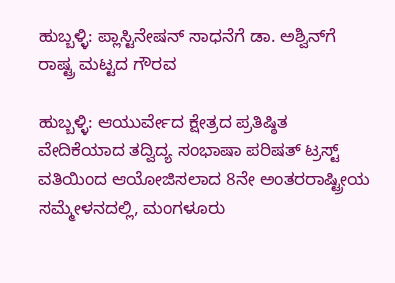ಹುಬ್ಬಳ್ಳಿ: ಪ್ಲಾಸ್ಟಿನೇಷನ್ ಸಾಧನೆಗೆ ಡಾ. ಅಶ್ವಿನ್‌ಗೆ ರಾಷ್ಟ್ರ ಮಟ್ಟದ ಗೌರವ

ಹುಬ್ಬಳ್ಳಿ: ಆಯುರ್ವೇದ ಕ್ಷೇತ್ರದ ಪ್ರತಿಷ್ಠಿತ ವೇದಿಕೆಯಾದ ತದ್ವಿದ್ಯ ಸಂಭಾಷಾ ಪರಿಷತ್ ಟ್ರಸ್ಟ್ ವತಿಯಿಂದ ಆಯೋಜಿಸಲಾದ 8ನೇ ಅಂತರರಾಷ್ಟ್ರೀಯ ಸಮ್ಮೇಳನದಲ್ಲಿ, ಮಂಗಳೂರು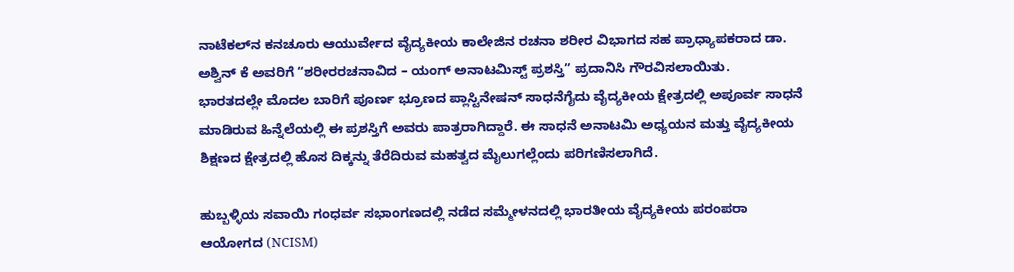ನಾಟೆಕಲ್‌ನ ಕನಚೂರು ಆಯುರ್ವೇದ ವೈದ್ಯಕೀಯ ಕಾಲೇಜಿನ ರಚನಾ ಶರೀರ ವಿಭಾಗದ ಸಹ ಪ್ರಾಧ್ಯಾಪಕರಾದ ಡಾ. ಅಶ್ವಿನ್ ಕೆ ಅವರಿಗೆ “ಶರೀರರಚನಾವಿದ – ಯಂಗ್ ಅನಾಟಮಿಸ್ಟ್ ಪ್ರಶಸ್ತಿ” ಪ್ರದಾನಿಸಿ ಗೌರವಿಸಲಾಯಿತು.
ಭಾರತದಲ್ಲೇ ಮೊದಲ ಬಾರಿಗೆ ಪೂರ್ಣ ಭ್ರೂಣದ ಪ್ಲಾಸ್ಟಿನೇಷನ್ ಸಾಧನೆಗೈದು ವೈದ್ಯಕೀಯ ಕ್ಷೇತ್ರದಲ್ಲಿ ಅಪೂರ್ವ ಸಾಧನೆ ಮಾಡಿರುವ ಹಿನ್ನೆಲೆಯಲ್ಲಿ ಈ ಪ್ರಶಸ್ತಿಗೆ ಅವರು ಪಾತ್ರರಾಗಿದ್ದಾರೆ. ಈ ಸಾಧನೆ ಅನಾಟಮಿ ಅಧ್ಯಯನ ಮತ್ತು ವೈದ್ಯಕೀಯ ಶಿಕ್ಷಣದ ಕ್ಷೇತ್ರದಲ್ಲಿ ಹೊಸ ದಿಕ್ಕನ್ನು ತೆರೆದಿರುವ ಮಹತ್ವದ ಮೈಲುಗಲ್ಲೆಂದು ಪರಿಗಣಿಸಲಾಗಿದೆ.

ಹುಬ್ಬಳ್ಳಿಯ ಸವಾಯಿ ಗಂಧರ್ವ ಸಭಾಂಗಣದಲ್ಲಿ ನಡೆದ ಸಮ್ಮೇಳನದಲ್ಲಿ ಭಾರತೀಯ ವೈದ್ಯಕೀಯ ಪರಂಪರಾ ಆಯೋಗದ (NCISM)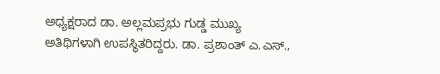ಅಧ್ಯಕ್ಷರಾದ ಡಾ. ಅಲ್ಲಮಪ್ರಭು ಗುಡ್ಡ ಮುಖ್ಯ ಅತಿಥಿಗಳಾಗಿ ಉಪಸ್ಥಿತರಿದ್ದರು. ಡಾ. ಪ್ರಶಾಂತ್ ಎ.ಎಸ್.,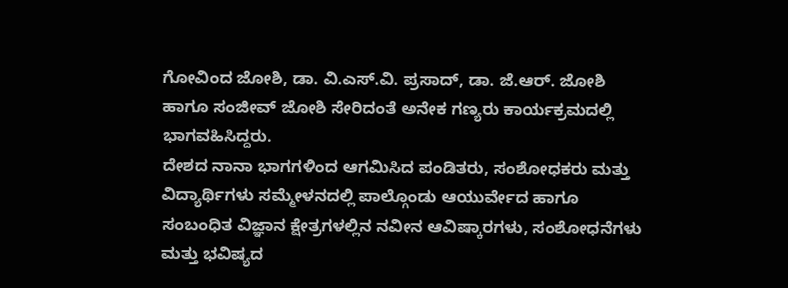ಗೋವಿಂದ ಜೋಶಿ, ಡಾ. ವಿ.ಎಸ್.ವಿ. ಪ್ರಸಾದ್, ಡಾ. ಜೆ.ಆರ್. ಜೋಶಿ ಹಾಗೂ ಸಂಜೀವ್ ಜೋಶಿ ಸೇರಿದಂತೆ ಅನೇಕ ಗಣ್ಯರು ಕಾರ್ಯಕ್ರಮದಲ್ಲಿ ಭಾಗವಹಿಸಿದ್ದರು.
ದೇಶದ ನಾನಾ ಭಾಗಗಳಿಂದ ಆಗಮಿಸಿದ ಪಂಡಿತರು, ಸಂಶೋಧಕರು ಮತ್ತು ವಿದ್ಯಾರ್ಥಿಗಳು ಸಮ್ಮೇಳನದಲ್ಲಿ ಪಾಲ್ಗೊಂಡು ಆಯುರ್ವೇದ ಹಾಗೂ ಸಂಬಂಧಿತ ವಿಜ್ಞಾನ ಕ್ಷೇತ್ರಗಳಲ್ಲಿನ ನವೀನ ಆವಿಷ್ಕಾರಗಳು, ಸಂಶೋಧನೆಗಳು ಮತ್ತು ಭವಿಷ್ಯದ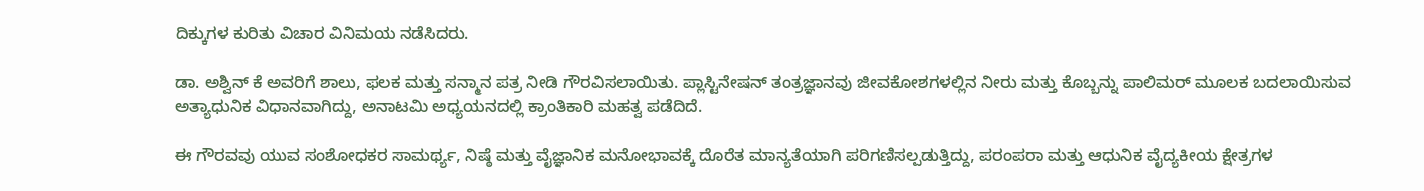ದಿಕ್ಕುಗಳ ಕುರಿತು ವಿಚಾರ ವಿನಿಮಯ ನಡೆಸಿದರು.

ಡಾ. ಅಶ್ವಿನ್ ಕೆ ಅವರಿಗೆ ಶಾಲು, ಫಲಕ ಮತ್ತು ಸನ್ಮಾನ ಪತ್ರ ನೀಡಿ ಗೌರವಿಸಲಾಯಿತು. ಪ್ಲಾಸ್ಟಿನೇಷನ್ ತಂತ್ರಜ್ಞಾನವು ಜೀವಕೋಶಗಳಲ್ಲಿನ ನೀರು ಮತ್ತು ಕೊಬ್ಬನ್ನು ಪಾಲಿಮರ್ ಮೂಲಕ ಬದಲಾಯಿಸುವ ಅತ್ಯಾಧುನಿಕ ವಿಧಾನವಾಗಿದ್ದು, ಅನಾಟಮಿ ಅಧ್ಯಯನದಲ್ಲಿ ಕ್ರಾಂತಿಕಾರಿ ಮಹತ್ವ ಪಡೆದಿದೆ.

ಈ ಗೌರವವು ಯುವ ಸಂಶೋಧಕರ ಸಾಮರ್ಥ್ಯ, ನಿಷ್ಠೆ ಮತ್ತು ವೈಜ್ಞಾನಿಕ ಮನೋಭಾವಕ್ಕೆ ದೊರೆತ ಮಾನ್ಯತೆಯಾಗಿ ಪರಿಗಣಿಸಲ್ಪಡುತ್ತಿದ್ದು, ಪರಂಪರಾ ಮತ್ತು ಆಧುನಿಕ ವೈದ್ಯಕೀಯ ಕ್ಷೇತ್ರಗಳ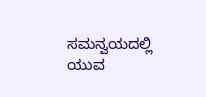ಸಮನ್ವಯದಲ್ಲಿ ಯುವ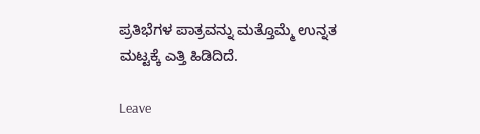ಪ್ರತಿಭೆಗಳ ಪಾತ್ರವನ್ನು ಮತ್ತೊಮ್ಮೆ ಉನ್ನತ ಮಟ್ಟಕ್ಕೆ ಎತ್ತಿ ಹಿಡಿದಿದೆ.

Leave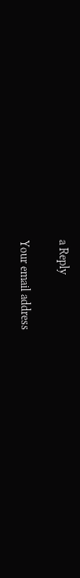a Reply

Your email address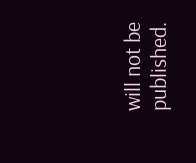will not be published.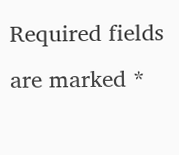Required fields are marked *